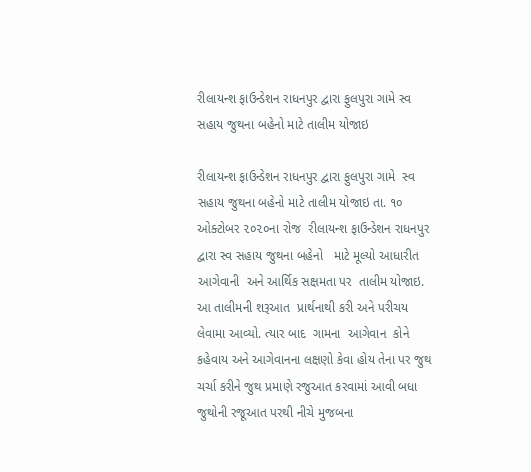રીલાયન્શ ફાઉન્ડેશન રાધનપુર દ્વારા ફુલપુરા ગામે સ્વ સહાય જુથના બહેનો માટે તાલીમ યોજાઇ

રીલાયન્શ ફાઉન્ડેશન રાધનપુર દ્વારા ફુલપુરા ગામે  સ્વ સહાય જુથના બહેનો માટે તાલીમ યોજાઇ તા. ૧૦ ઓક્ટોબર ૨૦૨૦ના રોજ  રીલાયન્શ ફાઉન્ડેશન રાધનપુર દ્વારા સ્વ સહાય જુથના બહેનો   માટે મૂલ્યો આધારીત આગેવાની  અને આર્થિક સક્ષમતા પર  તાલીમ યોજાઇ.  આ તાલીમની શરૂઆત  પ્રાર્થનાથી કરી અને પરીચય લેવામા આવ્યો. ત્યાર બાદ  ગામના  આગેવાન  કોને કહેવાય અને આગેવાનના લક્ષણો કેવા હોય તેના પર જુથ ચર્ચા કરીને જુથ પ્રમાણે રજુઆત કરવામાં આવી બધા જુથોની રજૂઆત પરથી નીચે મુજબના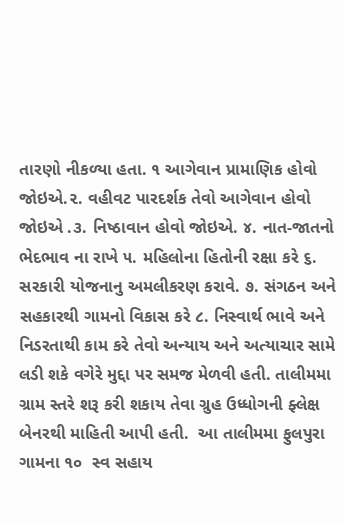તારણો નીકળ્યા હતા. ૧ આગેવાન પ્રામાણિક હોવો જોઇએ.૨. વહીવટ પારદર્શક તેવો આગેવાન હોવો જોઇએ .૩. નિષ્ઠાવાન હોવો જોઇએ. ૪. નાત-જાતનો ભેદભાવ ના રાખે ૫. મહિલોના હિતોની રક્ષા કરે ૬. સરકારી યોજનાનુ અમલીકરણ કરાવે. ૭. સંગઠન અને સહકારથી ગામનો વિકાસ કરે ૮. નિસ્વાર્થ ભાવે અને નિડરતાથી કામ કરે તેવો અન્યાય અને અત્યાચાર સામે લડી શકે વગેરે મુદ્દા પર સમજ મેળવી હતી. તાલીમમા ગ્રામ સ્તરે શરૂ કરી શકાય તેવા ગ્રુહ ઉધ્ધોગની ફ્લેક્ષ બેનરથી માહિતી આપી હતી.  આ તાલીમમા ફુલપુરા ગામના ૧૦  સ્વ સહાય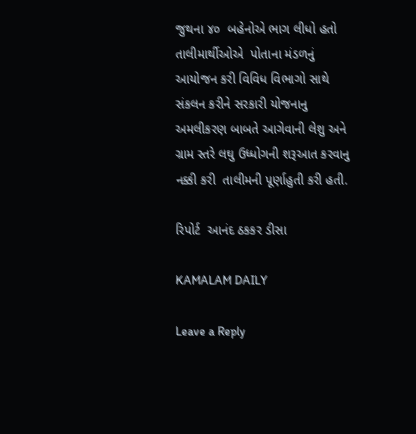જુથના ૪૦  બહેનોએ ભાગ લીધો હતો  તાલીમાર્થીઓએ  પોતાના મંડળનું  આયોજન કરી વિવિધ વિભાગો સાથે સંકલન કરીને સરકારી યોજનાનુ અમલીકરણ બાબતે આગેવાની લેશુ અને ગ્રામ સ્તરે લઘુ ઉધ્ધોગની શરૂઆત કરવાનુ નક્કી કરી  તાલીમની પૂર્ણાહુતી કરી હતી.

રિપોર્ટ  આનંદ ઠકકર ડીસા

KAMALAM DAILY

Leave a Reply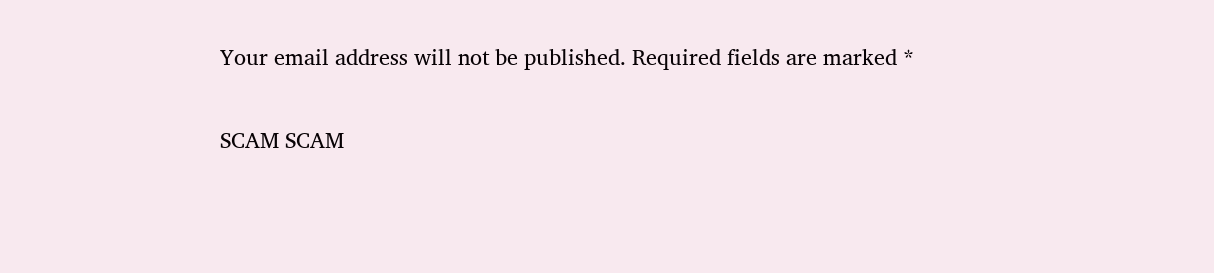Your email address will not be published. Required fields are marked *

SCAM SCAM